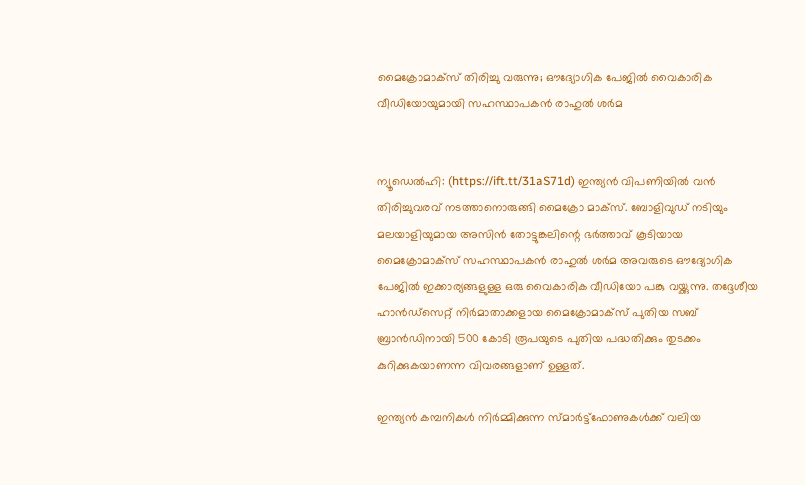മൈക്രോമാക്‌സ് തിരിച്ചു വരുന്നു; ഔദ്യോഗിക പേജില്‍ വൈകാരിക വീഡിയോയുമായി സഹസ്ഥാപകന്‍ രാഹുല്‍ ശര്‍മ


ന്യൂഡെല്‍ഹി: (https://ift.tt/31aS71d) ഇന്ത്യന്‍ വിപണിയില്‍ വന്‍ തിരിച്ചുവരവ് നടത്താനൊരുങ്ങി മൈക്രോ മാക്സ്. ബോളിവുഡ് നടിയും മലയാളിയുമായ അസിന്‍ തോട്ടുങ്കലിന്റെ ഭര്‍ത്താവ് കൂടിയായ മൈക്രോമാക്സ് സഹസ്ഥാപകന്‍ രാഹുല്‍ ശര്‍മ അവരുടെ ഔദ്യോഗിക പേജില്‍ ഇക്കാര്യങ്ങളുള്ള ഒരു വൈകാരിക വീഡിയോ പങ്കു വയ്ക്കുന്നു. തദ്ദേശീയ ഹാന്‍ഡ്സെറ്റ് നിര്‍മാതാക്കളായ മൈക്രോമാക്സ് പുതിയ സബ് ബ്രാന്‍ഡിനായി 500 കോടി രൂപയുടെ പുതിയ പദ്ധതിക്കും തുടക്കം കുറിക്കുകയാണന്ന വിവരങ്ങളാണ് ഉള്ളത്.

ഇന്ത്യന്‍ കമ്പനികള്‍ നിര്‍മ്മിക്കുന്ന സ്മാര്‍ട്ട്ഫോണുകള്‍ക്ക് വലിയ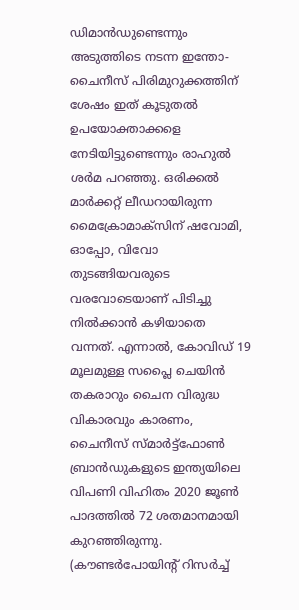ഡിമാന്‍ഡുണ്ടെന്നും അടുത്തിടെ നടന്ന ഇന്തോ-ചൈനീസ് പിരിമുറുക്കത്തിന് ശേഷം ഇത് കൂടുതല്‍ ഉപയോക്താക്കളെ നേടിയിട്ടുണ്ടെന്നും രാഹുല്‍ ശര്‍മ പറഞ്ഞു. ഒരിക്കല്‍ മാര്‍ക്കറ്റ് ലീഡറായിരുന്ന മൈക്രോമാക്സിന് ഷവോമി, ഓപ്പോ, വിവോ തുടങ്ങിയവരുടെ വരവോടെയാണ് പിടിച്ചു നില്‍ക്കാന്‍ കഴിയാതെ വന്നത്. എന്നാല്‍, കോവിഡ് 19 മൂലമുള്ള സപ്ലൈ ചെയിന്‍ തകരാറും ചൈന വിരുദ്ധ വികാരവും കാരണം, ചൈനീസ് സ്മാര്‍ട്ട്ഫോണ്‍ ബ്രാന്‍ഡുകളുടെ ഇന്ത്യയിലെ വിപണി വിഹിതം 2020 ജൂണ്‍ പാദത്തില്‍ 72 ശതമാനമായി കുറഞ്ഞിരുന്നു. (കൗണ്ടര്‍പോയിന്റ് റിസര്‍ച്ച്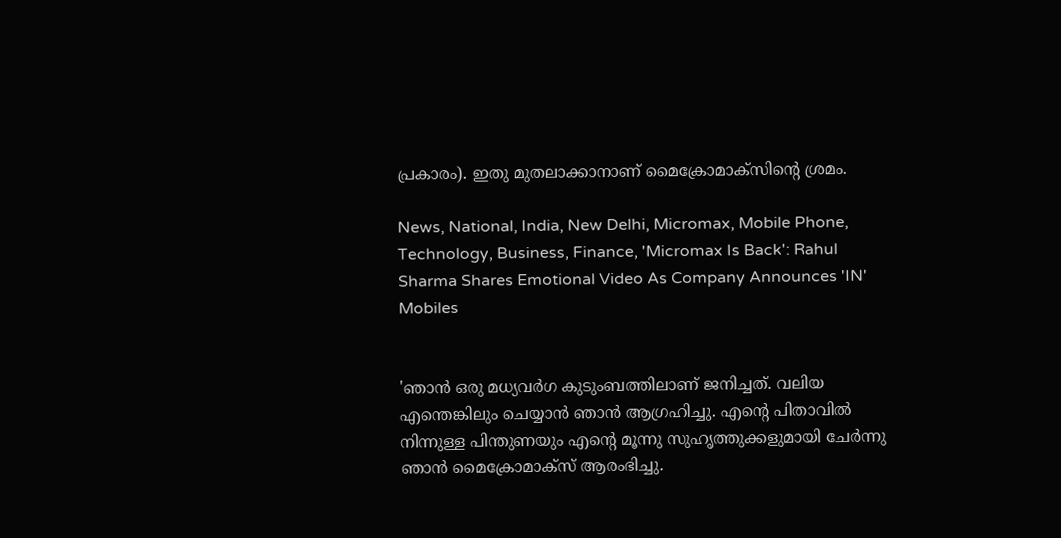പ്രകാരം). ഇതു മുതലാക്കാനാണ് മൈക്രോമാക്സിന്റെ ശ്രമം.

News, National, India, New Delhi, Micromax, Mobile Phone, Technology, Business, Finance, 'Micromax Is Back': Rahul Sharma Shares Emotional Video As Company Announces 'IN' Mobiles


'ഞാന്‍ ഒരു മധ്യവര്‍ഗ കുടുംബത്തിലാണ് ജനിച്ചത്. വലിയ എന്തെങ്കിലും ചെയ്യാന്‍ ഞാന്‍ ആഗ്രഹിച്ചു. എന്റെ പിതാവില്‍ നിന്നുള്ള പിന്തുണയും എന്റെ മൂന്നു സുഹൃത്തുക്കളുമായി ചേര്‍ന്നു ഞാന്‍ മൈക്രോമാക്സ് ആരംഭിച്ചു.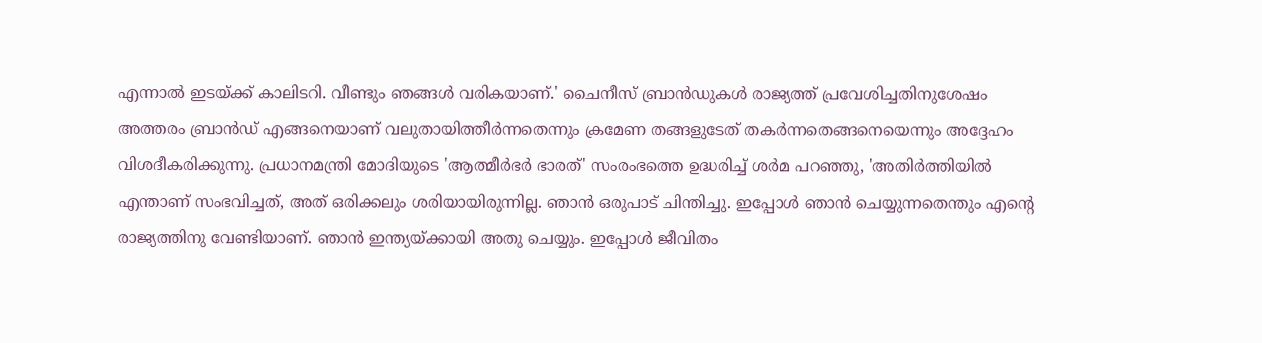എന്നാല്‍ ഇടയ്ക്ക് കാലിടറി. വീണ്ടും ഞങ്ങള്‍ വരികയാണ്.' ചൈനീസ് ബ്രാന്‍ഡുകള്‍ രാജ്യത്ത് പ്രവേശിച്ചതിനുശേഷം അത്തരം ബ്രാന്‍ഡ് എങ്ങനെയാണ് വലുതായിത്തീര്‍ന്നതെന്നും ക്രമേണ തങ്ങളുടേത് തകര്‍ന്നതെങ്ങനെയെന്നും അദ്ദേഹം വിശദീകരിക്കുന്നു. പ്രധാനമന്ത്രി മോദിയുടെ 'ആത്മീര്‍ഭര്‍ ഭാരത്' സംരംഭത്തെ ഉദ്ധരിച്ച് ശര്‍മ പറഞ്ഞു, 'അതിര്‍ത്തിയില്‍ എന്താണ് സംഭവിച്ചത്, അത് ഒരിക്കലും ശരിയായിരുന്നില്ല. ഞാന്‍ ഒരുപാട് ചിന്തിച്ചു. ഇപ്പോള്‍ ഞാന്‍ ചെയ്യുന്നതെന്തും എന്റെ രാജ്യത്തിനു വേണ്ടിയാണ്. ഞാന്‍ ഇന്ത്യയ്ക്കായി അതു ചെയ്യും. ഇപ്പോള്‍ ജീവിതം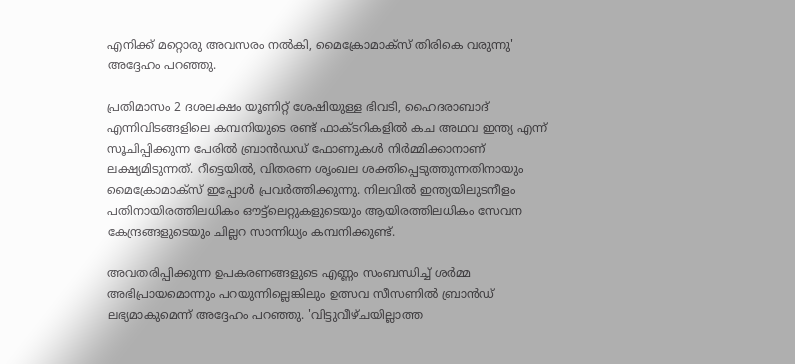എനിക്ക് മറ്റൊരു അവസരം നല്‍കി, മൈക്രോമാക്സ് തിരികെ വരുന്നു' അദ്ദേഹം പറഞ്ഞു.

പ്രതിമാസം 2 ദശലക്ഷം യൂണിറ്റ് ശേഷിയുള്ള ഭിവടി, ഹൈദരാബാദ് എന്നിവിടങ്ങളിലെ കമ്പനിയുടെ രണ്ട് ഫാക്ടറികളില്‍ കച അഥവ ഇന്ത്യ എന്ന് സൂചിപ്പിക്കുന്ന പേരില്‍ ബ്രാന്‍ഡഡ് ഫോണുകള്‍ നിര്‍മ്മിക്കാനാണ് ലക്ഷ്യമിടുന്നത്. റീട്ടെയില്‍, വിതരണ ശൃംഖല ശക്തിപ്പെടുത്തുന്നതിനായും മൈക്രോമാക്സ് ഇപ്പോള്‍ പ്രവര്‍ത്തിക്കുന്നു. നിലവില്‍ ഇന്ത്യയിലുടനീളം പതിനായിരത്തിലധികം ഔട്ട്ലെറ്റുകളുടെയും ആയിരത്തിലധികം സേവന കേന്ദ്രങ്ങളുടെയും ചില്ലറ സാന്നിധ്യം കമ്പനിക്കുണ്ട്.

അവതരിപ്പിക്കുന്ന ഉപകരണങ്ങളുടെ എണ്ണം സംബന്ധിച്ച് ശര്‍മ്മ അഭിപ്രായമൊന്നും പറയുന്നില്ലെങ്കിലും ഉത്സവ സീസണില്‍ ബ്രാന്‍ഡ് ലഭ്യമാകുമെന്ന് അദ്ദേഹം പറഞ്ഞു. 'വിട്ടുവീഴ്ചയില്ലാത്ത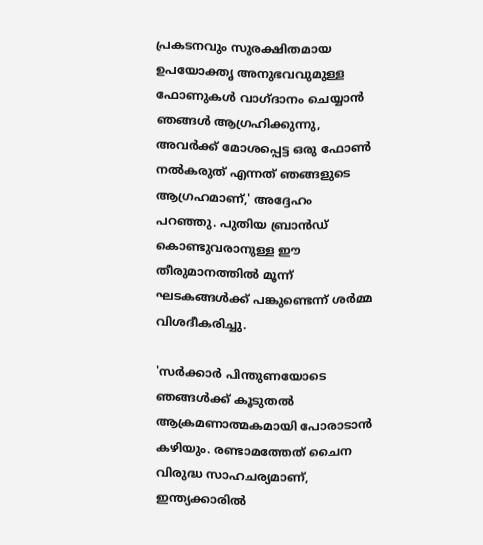പ്രകടനവും സുരക്ഷിതമായ ഉപയോക്തൃ അനുഭവവുമുള്ള ഫോണുകള്‍ വാഗ്ദാനം ചെയ്യാന്‍ ഞങ്ങള്‍ ആഗ്രഹിക്കുന്നു, അവര്‍ക്ക് മോശപ്പെട്ട ഒരു ഫോണ്‍ നല്‍കരുത് എന്നത് ഞങ്ങളുടെ ആഗ്രഹമാണ്,' അദ്ദേഹം പറഞ്ഞു. പുതിയ ബ്രാന്‍ഡ് കൊണ്ടുവരാനുള്ള ഈ തീരുമാനത്തില്‍ മൂന്ന് ഘടകങ്ങള്‍ക്ക് പങ്കുണ്ടെന്ന് ശര്‍മ്മ വിശദീകരിച്ചു.

'സര്‍ക്കാര്‍ പിന്തുണയോടെ ഞങ്ങള്‍ക്ക് കൂടുതല്‍ ആക്രമണാത്മകമായി പോരാടാന്‍ കഴിയും. രണ്ടാമത്തേത് ചൈന വിരുദ്ധ സാഹചര്യമാണ്, ഇന്ത്യക്കാരില്‍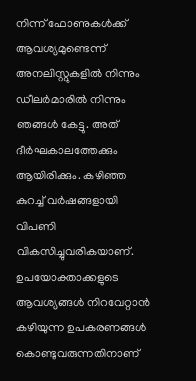നിന്ന് ഫോണുകള്‍ക്ക് ആവശ്യമുണ്ടെന്ന് അനലിസ്റ്റുകളില്‍ നിന്നും ഡീലര്‍മാരില്‍ നിന്നും ഞങ്ങള്‍ കേട്ടു. അത് ദീര്‍ഘകാലത്തേക്കും ആയിരിക്കും. കഴിഞ്ഞ കുറച്ച് വര്‍ഷങ്ങളായി വിപണി വികസിച്ചുവരികയാണ്. ഉപയോക്താക്കളുടെ ആവശ്യങ്ങള്‍ നിറവേറ്റാന്‍ കഴിയുന്ന ഉപകരണങ്ങള്‍ കൊണ്ടുവരുന്നതിനാണ്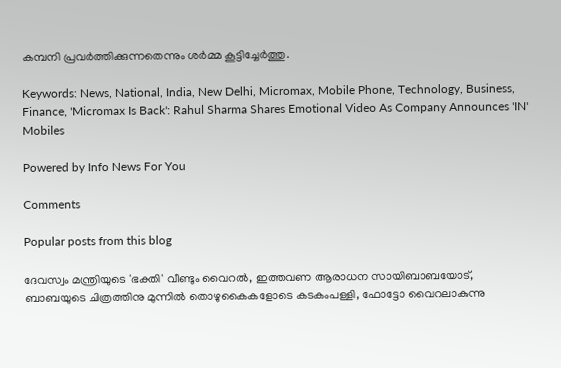കമ്പനി പ്രവര്‍ത്തിക്കുന്നതെന്നും ശര്‍മ്മ കൂട്ടിച്ചേര്‍ത്തു.

Keywords: News, National, India, New Delhi, Micromax, Mobile Phone, Technology, Business, Finance, 'Micromax Is Back': Rahul Sharma Shares Emotional Video As Company Announces 'IN' Mobiles

Powered by Info News For You

Comments

Popular posts from this blog

ദേവസ്വം മന്ത്രിയുടെ 'ഭക്തി' വീണ്ടും വൈറല്‍, ഇത്തവണ ആരാധന സായിബാബയോട്, ബാബയുടെ ചിത്രത്തിനു മുന്നില്‍ തൊഴുകൈകളോടെ കടകംപള്ളി, ഫോട്ടോ വൈറലാകുന്നു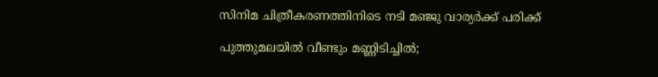സിനിമ ചിത്രീകരണത്തിനിടെ നടി മഞ്ജു വാര്യര്‍ക്ക് പരിക്ക്

പുത്തുമലയില്‍ വീണ്ടും മണ്ണിടിച്ചില്‍;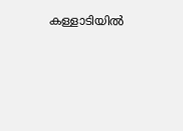കള്ളാടിയില്‍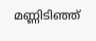മണ്ണിടിഞ്ഞ്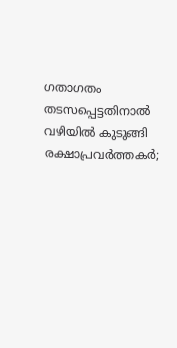ഗതാഗതം തടസപ്പെട്ടതിനാല്‍ വഴിയില്‍ കുടുങ്ങി രക്ഷാപ്രവര്‍ത്തകര്‍;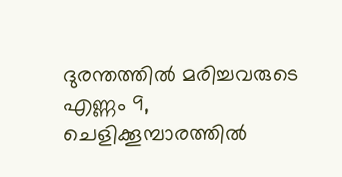ദുരന്തത്തില്‍ മരിച്ചവരുടെ എണ്ണം 9, ചെളിക്കൂമ്പാരത്തില്‍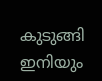കുടുങ്ങി ഇനിയും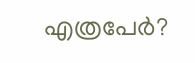എത്രപേര്‍?